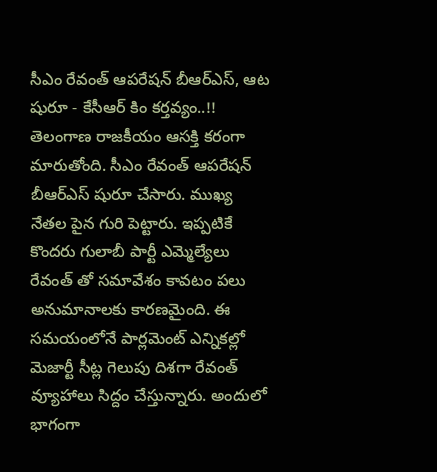సీఎం రేవంత్ ఆపరేషన్ బీఆర్ఎస్, ఆట షురూ - కేసీఆర్ కిం కర్తవ్యం..!!
తెలంగాణ రాజకీయం ఆసక్తి కరంగా మారుతోంది. సీఎం రేవంత్ ఆపరేషన్ బీఆర్ఎస్ షురూ చేసారు. ముఖ్య నేతల పైన గురి పెట్టారు. ఇప్పటికే కొందరు గులాబీ పార్టీ ఎమ్మెల్యేలు రేవంత్ తో సమావేశం కావటం పలు అనుమానాలకు కారణమైంది. ఈ సమయంలోనే పార్లమెంట్ ఎన్నికల్లో మెజార్టీ సీట్ల గెలుపు దిశగా రేవంత్ వ్యూహాలు సిద్దం చేస్తున్నారు. అందులో భాగంగా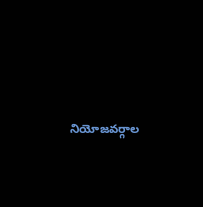నియోజవర్గాల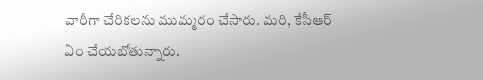వారీగా చేరికలను ముమ్మరం చేసారు. మరి, కేసీఆర్ ఏం చేయబోతున్నారు.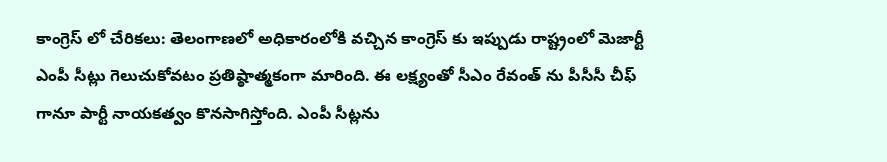కాంగ్రెస్ లో చేరికలు: తెలంగాణలో అధికారంలోకి వచ్చిన కాంగ్రెస్ కు ఇప్పుడు రాష్ట్రంలో మెజార్టీ ఎంపీ సీట్లు గెలుచుకోవటం ప్రతిష్ఠాత్మకంగా మారింది. ఈ లక్ష్యంతో సీఎం రేవంత్ ను పీసీసీ చీఫ్ గానూ పార్టీ నాయకత్వం కొనసాగిస్తోంది. ఎంపీ సీట్లను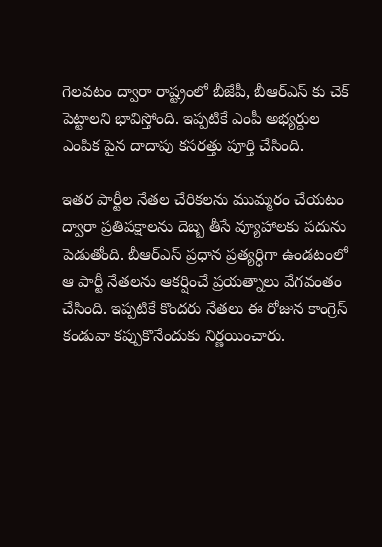గెలవటం ద్వారా రాష్ట్రంలో బీజేపీ, బీఆర్ఎస్ కు చెక్ పెట్టాలని భావిస్తోంది. ఇప్పటికే ఎంపీ అభ్యర్దుల ఎంపిక పైన దాదాపు కసరత్తు పూర్తి చేసింది.

ఇతర పార్టీల నేతల చేరికలను ముమ్మరం చేయటం ద్వారా ప్రతిపక్షాలను దెబ్బ తీసే వ్యూహాలకు పదును పెడుతోంది. బీఆర్ఎస్ ప్రధాన ప్రత్యర్ధిగా ఉండటంలో ఆ పార్టీ నేతలను ఆకర్షించే ప్రయత్నాలు వేగవంతం చేసింది. ఇప్పటికే కొందరు నేతలు ఈ రోజున కాంగ్రెస్ కండువా కప్పుకొనేందుకు నిర్ణయించారు.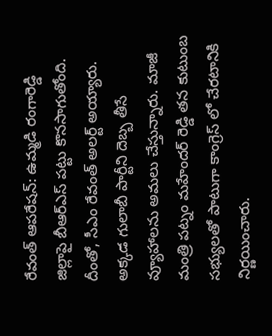రేవంత్ ఆపరేషన్: ఉమ్మడి రంగారెడ్డి జిల్లాపై బీఆర్ఎస్ పట్టు కొనసాగుతోంది. దీంతో, సీఎం రేవంత్ అలర్ట్ అయ్యారు. అక్కడ గులాబీ పార్టీని దెబ్బ తీసే వ్యూహాలను అమలు చేస్తున్నారు. మాజీ మంత్రి పట్నం మహేందర్ రెడ్డి తన కుటుంబ సభ్యులతో పాటుగా కాంగ్రెస్ లో చేరటానికి నిర్ణయించారు.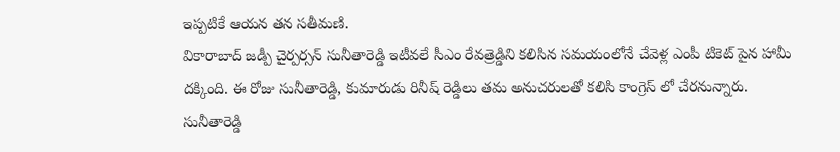ఇప్పటికే ఆయన తన సతీమణి.
వికారాబాద్ జడ్పీ చైర్పర్సన్ సునీతారెడ్డి ఇటీవలే సీఎం రేవత్రెడ్డిని కలిసిన సమయంలోనే చేవెళ్ల ఎంపీ టికెట్ పైన హామీ దక్కింది. ఈ రోజు సునీతారెడ్డి, కుమారుడు రినీష్ రెడ్డిలు తమ అనుచరులతో కలిసి కాంగ్రెస్ లో చేరనున్నారు. సునీతారెడ్డి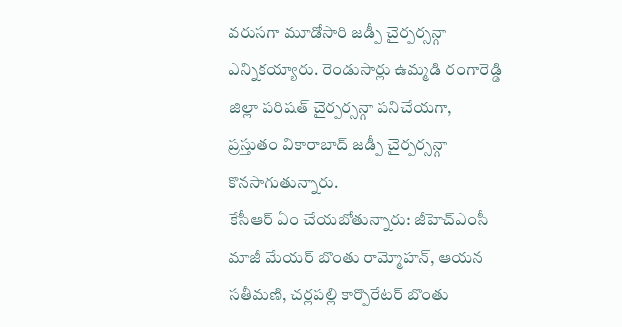వరుసగా మూడోసారి జడ్పీ చైర్పర్సన్గా ఎన్నికయ్యారు. రెండుసార్లు ఉమ్మడి రంగారెడ్డి జిల్లా పరిషత్ చైర్పర్సన్గా పనిచేయగా, ప్రస్తుతం వికారాబాద్ జడ్పీ చైర్పర్సన్గా కొనసాగుతున్నారు.
కేసీఆర్ ఏం చేయబోతున్నారు: జీహెచ్ఎంసీ మాజీ మేయర్ బొంతు రామ్మోహన్, ఆయన సతీమణి, చర్లపల్లి కార్పొరేటర్ బొంతు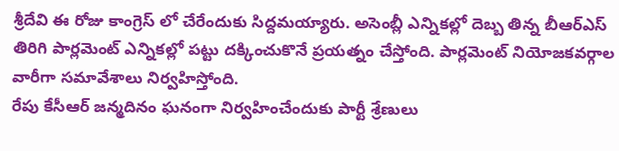శ్రీదేవి ఈ రోజు కాంగ్రెస్ లో చేరేందుకు సిద్దమయ్యారు. అసెంబ్లీ ఎన్నికల్లో దెబ్బ తిన్న బీఆర్ఎస్ తిరిగి పార్లమెంట్ ఎన్నికల్లో పట్టు దక్కించుకొనే ప్రయత్నం చేస్తోంది. పార్లమెంట్ నియోజకవర్గాల వారీగా సమావేశాలు నిర్వహిస్తోంది.
రేపు కేసీఆర్ జన్మదినం ఘనంగా నిర్వహించేందుకు పార్టీ శ్రేణులు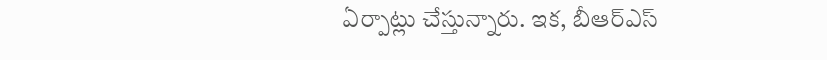ఏర్పాట్లు చేస్తున్నారు. ఇక, బీఆర్ఎస్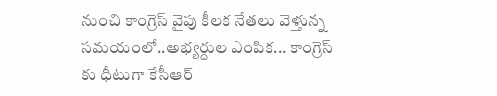నుంచి కాంగ్రెస్ వైపు కీలక నేతలు వెళ్తున్న సమయంలో..అభ్యర్దుల ఎంపిక... కాంగ్రెస్ కు ధీటుగా కేసీఆర్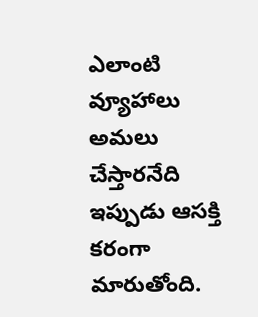ఎలాంటి వ్యూహాలు అమలు చేస్తారనేది ఇప్పుడు ఆసక్తి కరంగా మారుతోంది.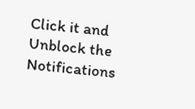Click it and Unblock the Notifications